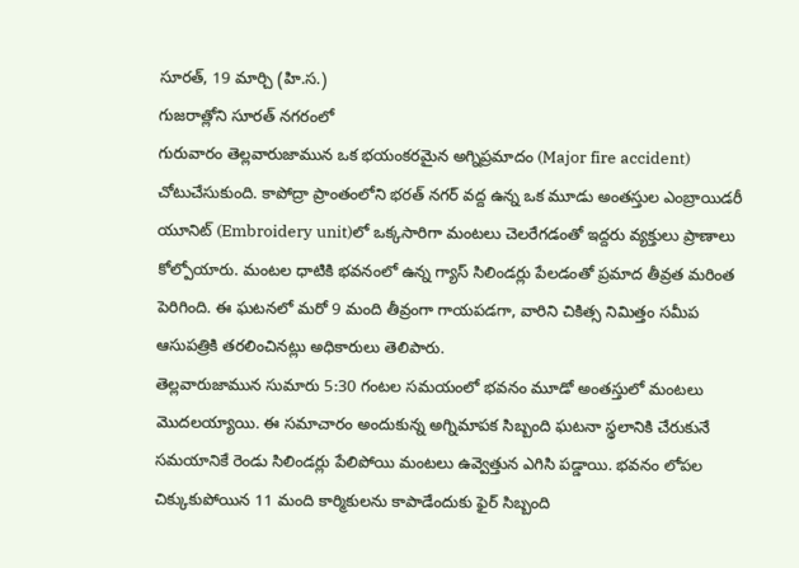సూరత్, 19 మార్చి (హి.స.)
గుజరాత్లోని సూరత్ నగరంలో
గురువారం తెల్లవారుజామున ఒక భయంకరమైన అగ్నిప్రమాదం (Major fire accident) చోటుచేసుకుంది. కాపోద్రా ప్రాంతంలోని భరత్ నగర్ వద్ద ఉన్న ఒక మూడు అంతస్తుల ఎంబ్రాయిడరీ యూనిట్ (Embroidery unit)లో ఒక్కసారిగా మంటలు చెలరేగడంతో ఇద్దరు వ్యక్తులు ప్రాణాలు కోల్పోయారు. మంటల ధాటికి భవనంలో ఉన్న గ్యాస్ సిలిండర్లు పేలడంతో ప్రమాద తీవ్రత మరింత పెరిగింది. ఈ ఘటనలో మరో 9 మంది తీవ్రంగా గాయపడగా, వారిని చికిత్స నిమిత్తం సమీప ఆసుపత్రికి తరలించినట్లు అధికారులు తెలిపారు.
తెల్లవారుజామున సుమారు 5:30 గంటల సమయంలో భవనం మూడో అంతస్తులో మంటలు మొదలయ్యాయి. ఈ సమాచారం అందుకున్న అగ్నిమాపక సిబ్బంది ఘటనా స్థలానికి చేరుకునే సమయానికే రెండు సిలిండర్లు పేలిపోయి మంటలు ఉవ్వెత్తున ఎగిసి పడ్డాయి. భవనం లోపల చిక్కుకుపోయిన 11 మంది కార్మికులను కాపాడేందుకు ఫైర్ సిబ్బంది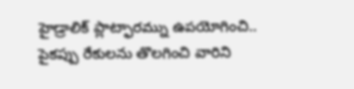హైడ్రాలిక్ ప్లాట్ఫారమ్ను ఉపయోగించి.. పైకప్పు రేకులను తొలగించి వారిని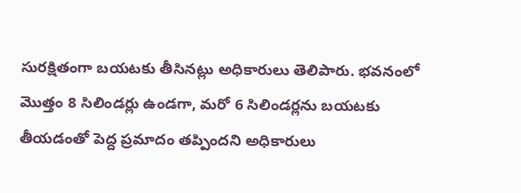సురక్షితంగా బయటకు తీసినట్లు అధికారులు తెలిపారు. భవనంలో మొత్తం 8 సిలిండర్లు ఉండగా, మరో 6 సిలిండర్లను బయటకు తీయడంతో పెద్ద ప్రమాదం తప్పిందని అధికారులు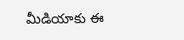మీడియాకు ఈ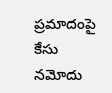ప్రమాదంపై కేసు నమోదు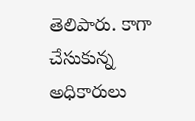తెలిపారు. కాగా చేసుకున్న అధికారులు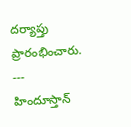దర్యాప్తు ప్రారంభించారు.
---
హిందూస్తాన్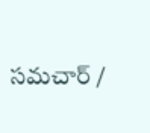సమచార్ /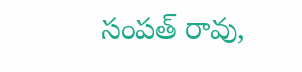సంపత్ రావు,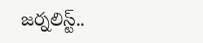జర్నలిస్ట్..